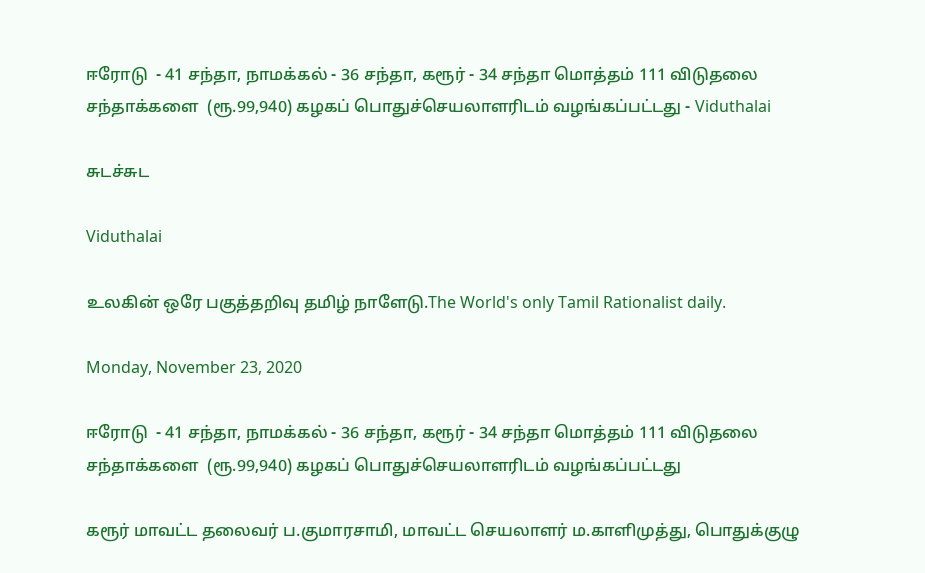ஈரோடு  - 41 சந்தா, நாமக்கல் - 36 சந்தா, கரூர் - 34 சந்தா மொத்தம் 111 விடுதலை சந்தாக்களை  (ரூ.99,940) கழகப் பொதுச்செயலாளரிடம் வழங்கப்பட்டது - Viduthalai

சுடச்சுட

Viduthalai

உலகின் ஒரே பகுத்தறிவு தமிழ் நாளேடு.The World's only Tamil Rationalist daily.

Monday, November 23, 2020

ஈரோடு  - 41 சந்தா, நாமக்கல் - 36 சந்தா, கரூர் - 34 சந்தா மொத்தம் 111 விடுதலை சந்தாக்களை  (ரூ.99,940) கழகப் பொதுச்செயலாளரிடம் வழங்கப்பட்டது

கரூர் மாவட்ட தலைவர் ப.குமாரசாமி, மாவட்ட செயலாளர் ம.காளிமுத்து, பொதுக்குழு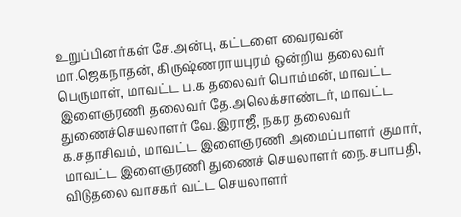உறுப்பினர்கள் சே.அன்பு, கட்டளை வைரவன் மா.ஜெகநாதன், கிருஷ்ணராயபுரம் ஒன்றிய தலைவர் பெருமாள், மாவட்ட ப.க தலைவர் பொம்மன், மாவட்ட இளைஞரணி தலைவர் தே.அலெக்சாண்டர், மாவட்ட துணைச்செயலாளர் வே.இராஜீ, நகர தலைவர் க.சதாசிவம், மாவட்ட இளைஞரணி அமைப்பாளர் குமார், மாவட்ட இளைஞரணி துணைச் செயலாளர் நை.சபாபதி, விடுதலை வாசகர் வட்ட செயலாளர்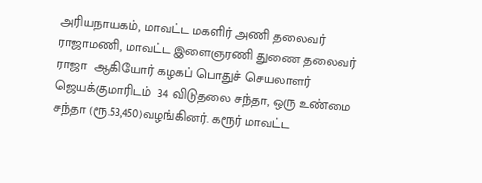அரியநாயகம், மாவட்ட மகளிர் அணி தலைவர் ராஜாமணி, மாவட்ட இளைஞரணி துணை தலைவர் ராஜா  ஆகியோர் கழகப் பொதுச் செயலாளர் ஜெயக்குமாரிடம்  34 விடுதலை சந்தா, ஒரு உண்மை சந்தா (ரூ.53,450)வழங்கினர். கரூர் மாவட்ட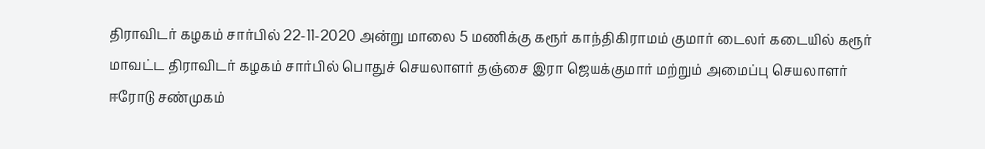திராவிடர் கழகம் சார்பில் 22-11-2020 அன்று மாலை 5 மணிக்கு கரூர் காந்திகிராமம் குமார் டைலர் கடையில் கரூர் மாவட்ட திராவிடர் கழகம் சார்பில் பொதுச் செயலாளர் தஞ்சை இரா ஜெயக்குமார் மற்றும் அமைப்பு செயலாளர் ஈரோடு சண்முகம்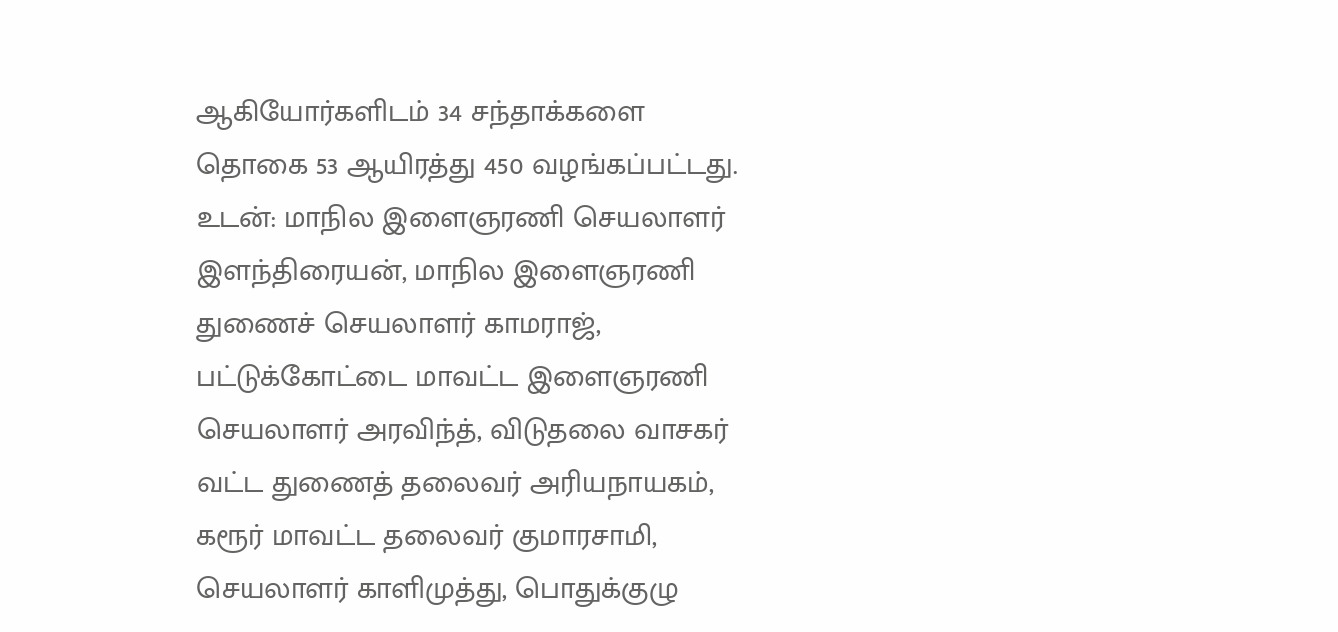ஆகியோர்களிடம் 34 சந்தாக்களை  தொகை 53 ஆயிரத்து 450 வழங்கப்பட்டது. உடன்: மாநில இளைஞரணி செயலாளர் இளந்திரையன், மாநில இளைஞரணி துணைச் செயலாளர் காமராஜ், பட்டுக்கோட்டை மாவட்ட இளைஞரணி செயலாளர் அரவிந்த், விடுதலை வாசகர் வட்ட துணைத் தலைவர் அரியநாயகம், கரூர் மாவட்ட தலைவர் குமாரசாமி, செயலாளர் காளிமுத்து, பொதுக்குழு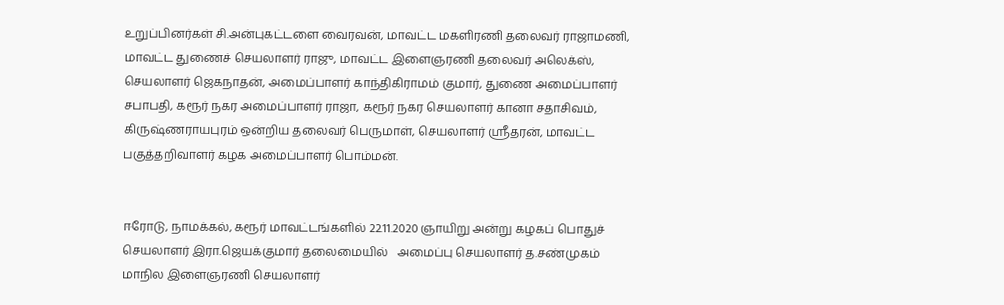உறுப்பினர்கள் சி.அன்புகட்டளை வைரவன், மாவட்ட மகளிரணி தலைவர் ராஜாமணி, மாவட்ட துணைச் செயலாளர் ராஜு, மாவட்ட இளைஞரணி தலைவர் அலெக்ஸ், செயலாளர் ஜெகநாதன், அமைப்பாளர் காந்திகிராமம் குமார், துணை அமைப்பாளர் சபாபதி, கரூர் நகர அமைப்பாளர் ராஜா, கரூர் நகர செயலாளர் கானா சதாசிவம், கிருஷ்ணராயபுரம் ஒன்றிய தலைவர் பெருமாள், செயலாளர் ஸ்ரீதரன், மாவட்ட பகுத்தறிவாளர் கழக அமைப்பாளர் பொம்மன்.


ஈரோடு, நாமக்கல், கரூர் மாவட்டங்களில் 22.11.2020 ஞாயிறு அன்று கழகப் பொதுச் செயலாளர் இரா.ஜெயக்குமார் தலைமையில்   அமைப்பு செயலாளர் த.சண்முகம் மாநில இளைஞரணி செயலாளர்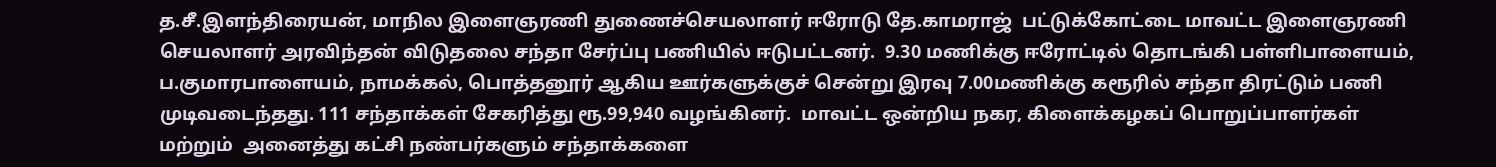த.சீ.இளந்திரையன், மாநில இளைஞரணி துணைச்செயலாளர் ஈரோடு தே.காமராஜ்  பட்டுக்கோட்டை மாவட்ட இளைஞரணி செயலாளர் அரவிந்தன் விடுதலை சந்தா சேர்ப்பு பணியில் ஈடுபட்டனர்.  9.30 மணிக்கு ஈரோட்டில் தொடங்கி பள்ளிபாளையம், ப.குமாரபாளையம், நாமக்கல், பொத்தனூர் ஆகிய ஊர்களுக்குச் சென்று இரவு 7.00மணிக்கு கரூரில் சந்தா திரட்டும் பணி  முடிவடைந்தது. 111 சந்தாக்கள் சேகரித்து ரூ.99,940 வழங்கினர்.  மாவட்ட ஒன்றிய நகர, கிளைக்கழகப் பொறுப்பாளர்கள் மற்றும்  அனைத்து கட்சி நண்பர்களும் சந்தாக்களை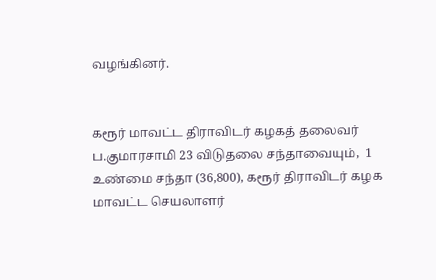வழங்கினர்.


கரூர் மாவட்ட திராவிடர் கழகத் தலைவர் ப.குமாரசாமி 23 விடுதலை சந்தாவையும்,  1 உண்மை சந்தா (36,800), கரூர் திராவிடர் கழக மாவட்ட செயலாளர்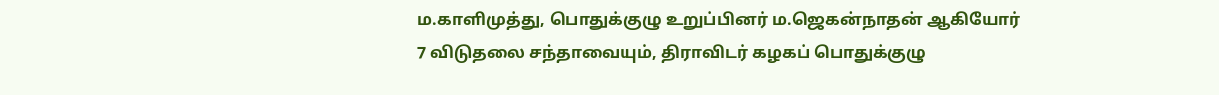ம.காளிமுத்து, பொதுக்குழு உறுப்பினர் ம.ஜெகன்நாதன் ஆகியோர் 7 விடுதலை சந்தாவையும், திராவிடர் கழகப் பொதுக்குழு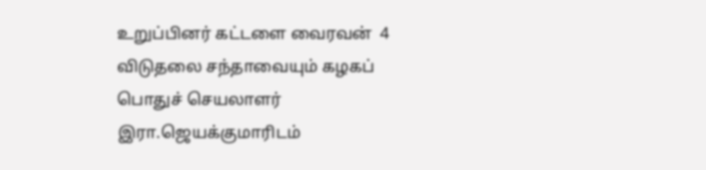உறுப்பினர் கட்டளை வைரவன்  4 விடுதலை சந்தாவையும் கழகப் பொதுச் செயலாளர் இரா.ஜெயக்குமாரிடம்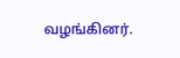வழங்கினர்.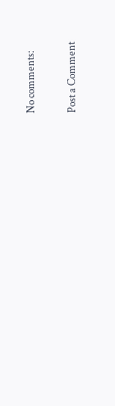No comments:

Post a Comment